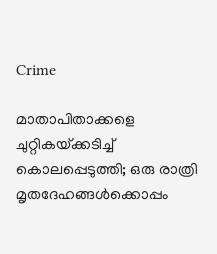Crime

മാതാപിതാക്കളെ ചുറ്റികയ്‌ക്കടിച്ച്‌ കൊലപ്പെടുത്തി; ഒരു രാത്രി മൃതദേഹങ്ങള്‍ക്കൊപ്പം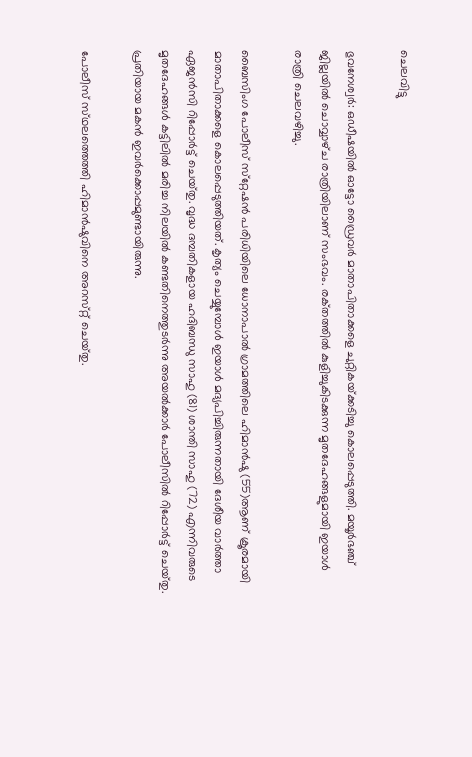ചെലവിട്ടു

ഭുവനേശ്വര്‍: ഒഡീഷയില്‍ ഓട്ടോ ഡ്രൈവര്‍ മാതാപിതാക്കളെ ചുറ്റികയ്‌ക്കടിച്ചു കൊലപ്പെടുത്തി. മയൂര്‍ഭഞ്ച്‌ ജില്ലയില്‍ ചൊവ്വാഴ്‌ച രാത്രിയിലാണ്‌ സംഭവം. രക്‌തത്തില്‍ കുളിച്ചുകിടക്കുന്ന മൃതദേഹങ്ങളുമായി ഇയാള്‍ രാത്രി ചെലവഴിച്ചു.

ബൈസിംഗ പോലീസ്‌ സ്‌റ്റേഷന്‍ പരിധിയിലെ ധോനാപാല്‍ ഗ്രാമത്തിലെ ഹിമാന്‍ഷു (55)ആണ്‌ ക്രൂരമായി മാതാപിതാക്കളെ കൊലപ്പെടുത്തിയത്‌. കൃത്യം ചെയ്യുമ്പോള്‍ ഇയാള്‍ മദ്യപിച്ചിരുന്നതായി ദേശീയ വാര്‍ത്താ ഏജന്‍സി റിപ്പോര്‍ട്ട്‌ ചെയ്‌തു. വൃദ്ധ ദമ്പതികളായ ഹദിബന്ധു സാഹു (81) ശാന്തി സാഹു (72) എന്നിവരുടെ മൃതദേഹങ്ങള്‍ കട്ടിലില്‍ മരിച്ച നിലയില്‍ കണ്ടതിനെത്തുടര്‍ന്നു അയല്‍ക്കാര്‍ പോലീസില്‍ റിപ്പോര്‍ട്ട്‌ ചെയ്‌തു. പ്രതിയായ മകന്‍ ഇവര്‍ക്കൊപ്പമുണ്ടായിരുന്നു.

പോലീസ്‌ സ്‌ഥലത്തെത്തി ഹിമാന്‍ഷുവിനെ അറസ്‌റ്റ് ചെയ്‌തു.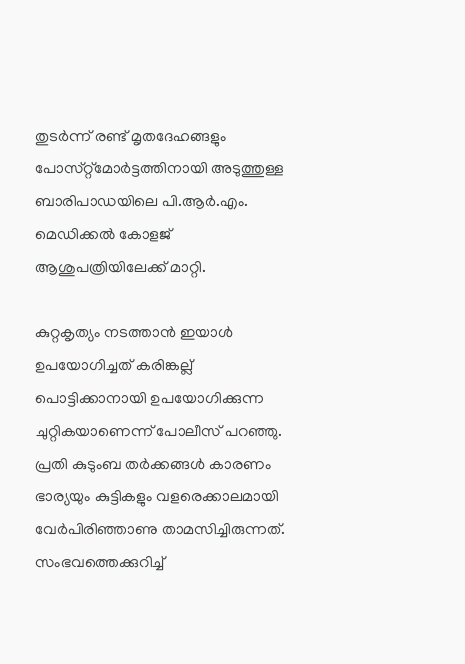തുടര്‍ന്ന്‌ രണ്ട്‌ മൃതദേഹങ്ങളും പോസ്‌റ്റ്മോര്‍ട്ടത്തിനായി അടുത്തുള്ള ബാരിപാഡയിലെ പി.ആര്‍.എം. മെഡിക്കല്‍ കോളജ്‌ ആശുപത്രിയിലേക്ക്‌ മാറ്റി.

കുറ്റകൃത്യം നടത്താന്‍ ഇയാള്‍ ഉപയോഗിച്ചത്‌ കരിങ്കല്ല്‌ പൊട്ടിക്കാനായി ഉപയോഗിക്കുന്ന ചുറ്റികയാണെന്ന്‌ പോലീസ്‌ പറഞ്ഞു. പ്രതി കുടുംബ തര്‍ക്കങ്ങള്‍ കാരണം ഭാര്യയും കുട്ടികളും വളരെക്കാലമായി വേര്‍പിരിഞ്ഞാണു താമസിച്ചിരുന്നത്‌. സംഭവത്തെക്കുറിച്ച്‌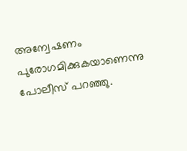അന്വേഷണം പുരോഗമിക്കുകയാണെന്നു പോലീസ്‌ പറഞ്ഞു.